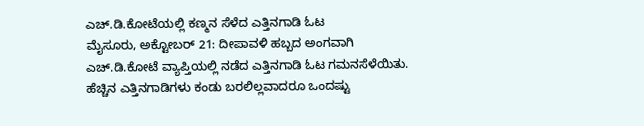ಎಚ್.ಡಿ.ಕೋಟೆಯಲ್ಲಿ ಕಣ್ಮನ ಸೆಳೆದ ಎತ್ತಿನಗಾಡಿ ಓಟ
ಮೈಸೂರು, ಅಕ್ಟೋಬರ್ 21: ದೀಪಾವಳಿ ಹಬ್ಬದ ಅಂಗವಾಗಿ ಎಚ್.ಡಿ.ಕೋಟೆ ವ್ಯಾಪ್ತಿಯಲ್ಲಿ ನಡೆದ ಎತ್ತಿನಗಾಡಿ ಓಟ ಗಮನಸೆಳೆಯಿತು.
ಹೆಚ್ಚಿನ ಎತ್ತಿನಗಾಡಿಗಳು ಕಂಡು ಬರಲಿಲ್ಲವಾದರೂ ಒಂದಷ್ಟು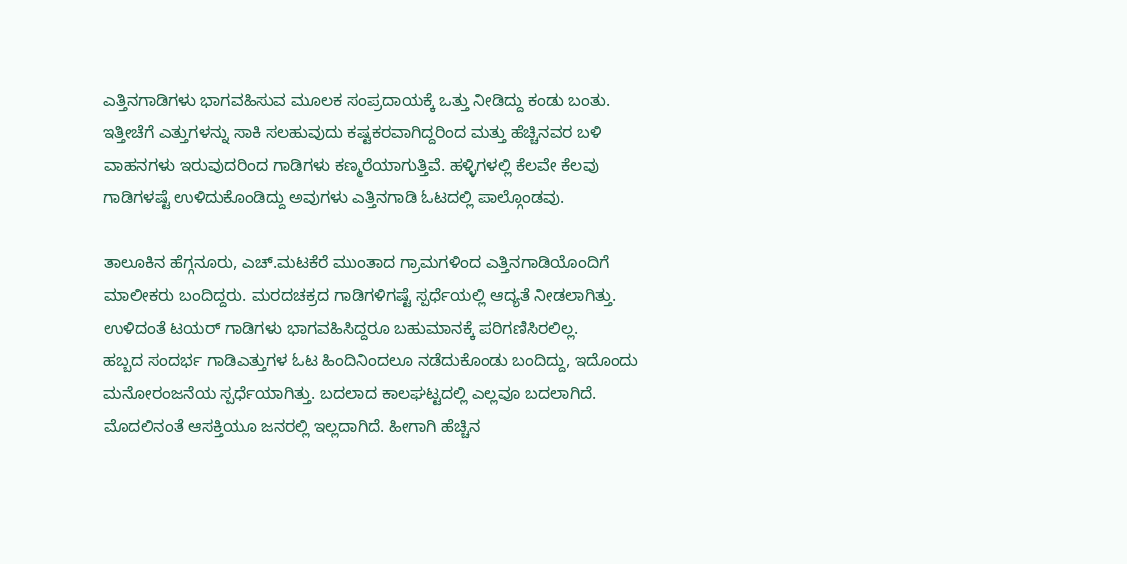ಎತ್ತಿನಗಾಡಿಗಳು ಭಾಗವಹಿಸುವ ಮೂಲಕ ಸಂಪ್ರದಾಯಕ್ಕೆ ಒತ್ತು ನೀಡಿದ್ದು ಕಂಡು ಬಂತು. ಇತ್ತೀಚೆಗೆ ಎತ್ತುಗಳನ್ನು ಸಾಕಿ ಸಲಹುವುದು ಕಷ್ಟಕರವಾಗಿದ್ದರಿಂದ ಮತ್ತು ಹೆಚ್ಚಿನವರ ಬಳಿ ವಾಹನಗಳು ಇರುವುದರಿಂದ ಗಾಡಿಗಳು ಕಣ್ಮರೆಯಾಗುತ್ತಿವೆ. ಹಳ್ಳಿಗಳಲ್ಲಿ ಕೆಲವೇ ಕೆಲವು ಗಾಡಿಗಳಷ್ಟೆ ಉಳಿದುಕೊಂಡಿದ್ದು ಅವುಗಳು ಎತ್ತಿನಗಾಡಿ ಓಟದಲ್ಲಿ ಪಾಲ್ಗೊಂಡವು.

ತಾಲೂಕಿನ ಹೆಗ್ಗನೂರು, ಎಚ್.ಮಟಕೆರೆ ಮುಂತಾದ ಗ್ರಾಮಗಳಿಂದ ಎತ್ತಿನಗಾಡಿಯೊಂದಿಗೆ ಮಾಲೀಕರು ಬಂದಿದ್ದರು. ಮರದಚಕ್ರದ ಗಾಡಿಗಳಿಗಷ್ಟೆ ಸ್ಪರ್ಧೆಯಲ್ಲಿ ಆದ್ಯತೆ ನೀಡಲಾಗಿತ್ತು. ಉಳಿದಂತೆ ಟಯರ್ ಗಾಡಿಗಳು ಭಾಗವಹಿಸಿದ್ದರೂ ಬಹುಮಾನಕ್ಕೆ ಪರಿಗಣಿಸಿರಲಿಲ್ಲ.
ಹಬ್ಬದ ಸಂದರ್ಭ ಗಾಡಿಎತ್ತುಗಳ ಓಟ ಹಿಂದಿನಿಂದಲೂ ನಡೆದುಕೊಂಡು ಬಂದಿದ್ದು, ಇದೊಂದು ಮನೋರಂಜನೆಯ ಸ್ಪರ್ಧೆಯಾಗಿತ್ತು. ಬದಲಾದ ಕಾಲಘಟ್ಟದಲ್ಲಿ ಎಲ್ಲವೂ ಬದಲಾಗಿದೆ. ಮೊದಲಿನಂತೆ ಆಸಕ್ತಿಯೂ ಜನರಲ್ಲಿ ಇಲ್ಲದಾಗಿದೆ. ಹೀಗಾಗಿ ಹೆಚ್ಚಿನ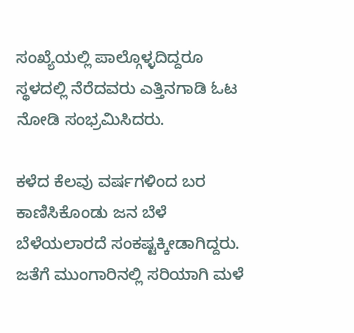ಸಂಖ್ಯೆಯಲ್ಲಿ ಪಾಲ್ಗೊಳ್ಳದಿದ್ದರೂ ಸ್ಥಳದಲ್ಲಿ ನೆರೆದವರು ಎತ್ತಿನಗಾಡಿ ಓಟ ನೋಡಿ ಸಂಭ್ರಮಿಸಿದರು.

ಕಳೆದ ಕೆಲವು ವರ್ಷಗಳಿಂದ ಬರ ಕಾಣಿಸಿಕೊಂಡು ಜನ ಬೆಳೆ ಬೆಳೆಯಲಾರದೆ ಸಂಕಷ್ಟಕ್ಕೀಡಾಗಿದ್ದರು. ಜತೆಗೆ ಮುಂಗಾರಿನಲ್ಲಿ ಸರಿಯಾಗಿ ಮಳೆ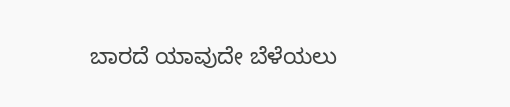ಬಾರದೆ ಯಾವುದೇ ಬೆಳೆಯಲು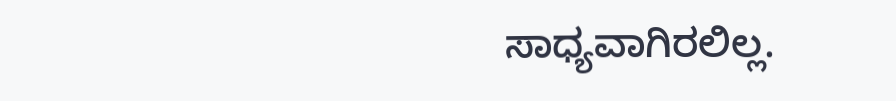ಸಾಧ್ಯವಾಗಿರಲಿಲ್ಲ.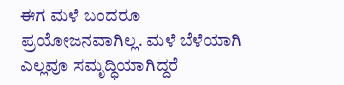ಈಗ ಮಳೆ ಬಂದರೂ ಪ್ರಯೋಜನವಾಗಿಲ್ಲ. ಮಳೆ ಬೆಳೆಯಾಗಿ ಎಲ್ಲವೂ ಸಮೃದ್ಧಿಯಾಗಿದ್ದರೆ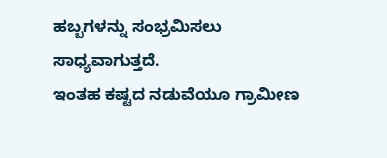ಹಬ್ಬಗಳನ್ನು ಸಂಭ್ರಮಿಸಲು ಸಾಧ್ಯವಾಗುತ್ತದೆ.
ಇಂತಹ ಕಷ್ಟದ ನಡುವೆಯೂ ಗ್ರಾಮೀಣ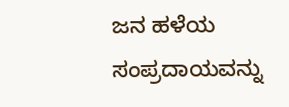ಜನ ಹಳೆಯ ಸಂಪ್ರದಾಯವನ್ನು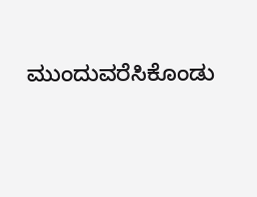ಮುಂದುವರೆಸಿಕೊಂಡು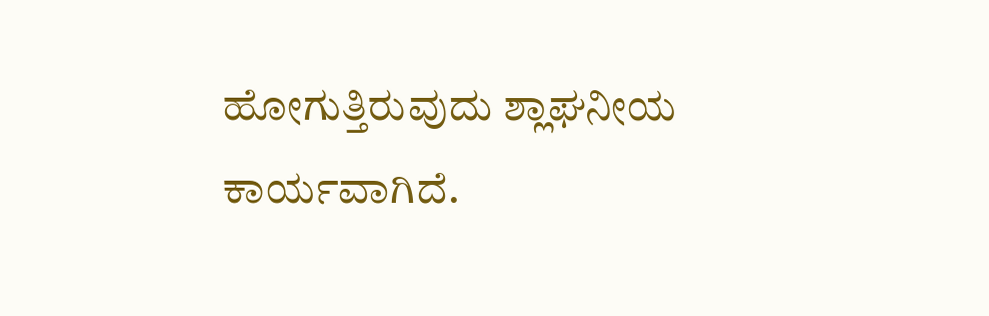ಹೋಗುತ್ತಿರುವುದು ಶ್ಲಾಘನೀಯ ಕಾರ್ಯವಾಗಿದೆ.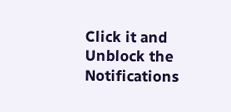Click it and Unblock the Notifications